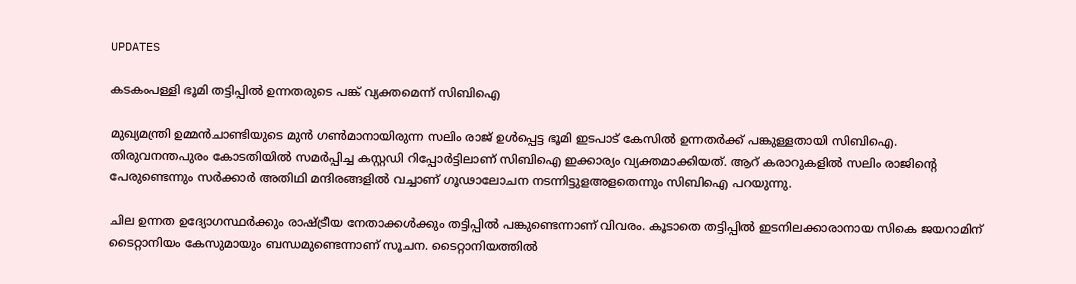UPDATES

കടകംപള്ളി ഭൂമി തട്ടിപ്പില്‍ ഉന്നതരുടെ പങ്ക് വ്യക്തമെന്ന് സിബിഐ

മുഖ്യമന്ത്രി ഉമ്മന്‍ചാണ്ടിയുടെ മുന്‍ ഗണ്‍മാനായിരുന്ന സലിം രാജ് ഉള്‍പ്പെട്ട ഭൂമി ഇടപാട് കേസില്‍ ഉന്നതര്‍ക്ക് പങ്കുള്ളതായി സിബിഐ. തിരുവനന്തപുരം കോടതിയില്‍ സമര്‍പ്പിച്ച കസ്റ്റഡി റിപ്പോര്‍ട്ടിലാണ് സിബിഐ ഇക്കാര്യം വ്യക്തമാക്കിയത്. ആറ് കരാറുകളില്‍ സലിം രാജിന്റെ പേരുണ്ടെന്നും സര്‍ക്കാര്‍ അതിഥി മന്ദിരങ്ങളില്‍ വച്ചാണ് ഗൂഢാലോചന നടന്നിട്ടുളഅളതെന്നും സിബിഐ പറയുന്നു.

ചില ഉന്നത ഉദ്യോഗസ്ഥര്‍ക്കും രാഷ്ട്രീയ നേതാക്കള്‍ക്കും തട്ടിപ്പില്‍ പങ്കുണ്ടെന്നാണ് വിവരം. കൂടാതെ തട്ടിപ്പില്‍ ഇടനിലക്കാരാനായ സികെ ജയറാമിന് ടൈറ്റാനിയം കേസുമായും ബന്ധമുണ്ടെന്നാണ് സൂചന. ടൈറ്റാനിയത്തില്‍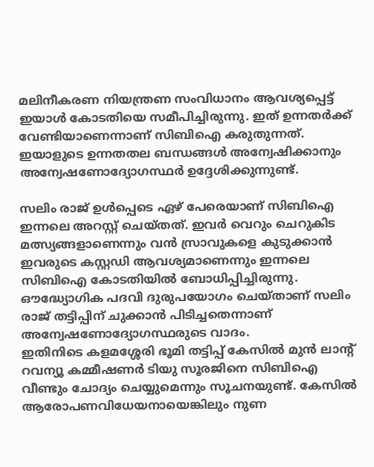മലിനീകരണ നിയന്ത്രണ സംവിധാനം ആവശ്യപ്പെട്ട് ഇയാള്‍ കോടതിയെ സമീപിച്ചിരുന്നു. ഇത് ഉന്നതര്‍ക്ക് വേണ്ടിയാണെന്നാണ് സിബിഐ കരുതുന്നത്. ഇയാളുടെ ഉന്നതതല ബന്ധങ്ങള്‍ അന്വേഷിക്കാനും അന്വേഷണോദ്യോഗസ്ഥര്‍ ഉദ്ദേശിക്കുന്നുണ്ട്.

സലിം രാജ് ഉള്‍പ്പെടെ ഏഴ് പേരെയാണ് സിബിഐ ഇന്നലെ അറസ്റ്റ് ചെയ്തത്. ഇവര്‍ വെറും ചെറുകിട മത്സ്യങ്ങളാണെന്നും വന്‍ സ്രാവുകളെ കുടുക്കാന്‍ ഇവരുടെ കസ്റ്റഡി ആവശ്യമാണെന്നും ഇന്നലെ സിബിഐ കോടതിയില്‍ ബോധിപ്പിച്ചിരുന്നു. ഔദ്ധ്യോഗിക പദവി ദുരുപയോഗം ചെയ്താണ് സലിം രാജ് തട്ടിപ്പിന് ചുക്കാന്‍ പിടിച്ചതെന്നാണ് അന്വേഷണോദ്യോഗസ്ഥരുടെ വാദം.
ഇതിനിടെ കളമശ്ശേരി ഭൂമി തട്ടിപ്പ് കേസില്‍ മുന്‍ ലാന്റ് റവന്യൂ കമ്മീഷണര്‍ ടിയു സൂരജിനെ സിബിഐ വീണ്ടും ചോദ്യം ചെയ്യുമെന്നും സൂചനയുണ്ട്. കേസില്‍ ആരോപണവിധേയനായെങ്കിലും നുണ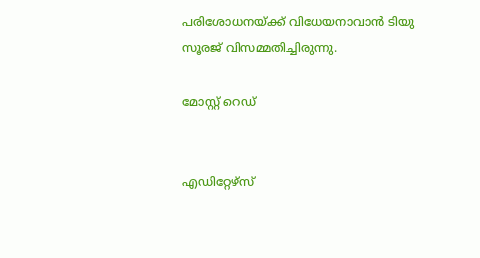പരിശോധനയ്ക്ക് വിധേയനാവാന്‍ ടിയു സൂരജ് വിസമ്മതിച്ചിരുന്നു.

മോസ്റ്റ് റെഡ്


എഡിറ്റേഴ്സ്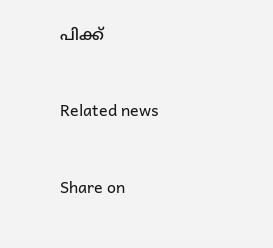പിക്ക്


Related news


Share on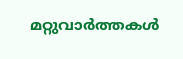മറ്റുവാര്‍ത്തകള്‍